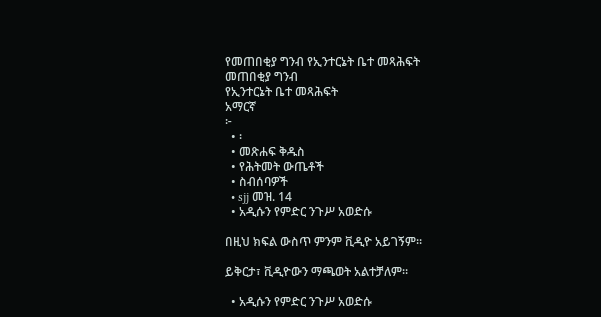የመጠበቂያ ግንብ የኢንተርኔት ቤተ መጻሕፍት
መጠበቂያ ግንብ
የኢንተርኔት ቤተ መጻሕፍት
አማርኛ
፦
  • ፡
  • መጽሐፍ ቅዱስ
  • የሕትመት ውጤቶች
  • ስብሰባዎች
  • sjj መዝ. 14
  • አዲሱን የምድር ንጉሥ አወድሱ

በዚህ ክፍል ውስጥ ምንም ቪዲዮ አይገኝም።

ይቅርታ፣ ቪዲዮውን ማጫወት አልተቻለም።

  • አዲሱን የምድር ንጉሥ አወድሱ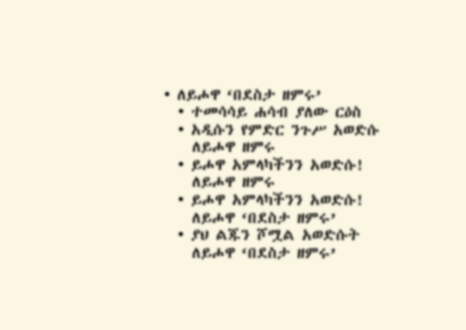• ለይሖዋ ‘በደስታ ዘምሩ’
  • ተመሳሳይ ሐሳብ ያለው ርዕስ
  • አዲሱን የምድር ንጉሥ አወድሱ
    ለይሖዋ ዘምሩ
  • ይሖዋ አምላካችንን አወድሱ!
    ለይሖዋ ዘምሩ
  • ይሖዋ አምላካችንን አወድሱ!
    ለይሖዋ ‘በደስታ ዘምሩ’
  • ያህ ልጁን ሾሟል አወድሱት
    ለይሖዋ ‘በደስታ ዘምሩ’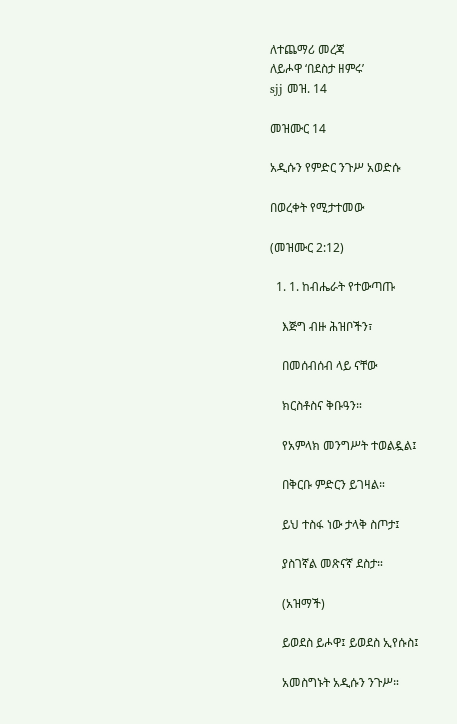ለተጨማሪ መረጃ
ለይሖዋ ‘በደስታ ዘምሩ’
sjj መዝ. 14

መዝሙር 14

አዲሱን የምድር ንጉሥ አወድሱ

በወረቀት የሚታተመው

(መዝሙር 2:12)

  1. 1. ከብሔራት የተውጣጡ

    እጅግ ብዙ ሕዝቦችን፣

    በመሰብሰብ ላይ ናቸው

    ክርስቶስና ቅቡዓን።

    የአምላክ መንግሥት ተወልዷል፤

    በቅርቡ ምድርን ይገዛል።

    ይህ ተስፋ ነው ታላቅ ስጦታ፤

    ያስገኛል መጽናኛ ደስታ።

    (አዝማች)

    ይወደስ ይሖዋ፤ ይወደስ ኢየሱስ፤

    አመስግኑት አዲሱን ንጉሥ።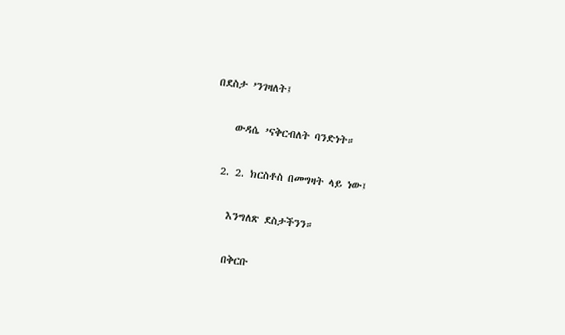በደስታ ’ንገዛለት፤

    ውዳሴ ’ናቅርብለት ባንድነት።

  2. 2. ክርስቶስ በመግዛት ላይ ነው፤

    እንግለጽ ደስታችንን።

    በቅርቡ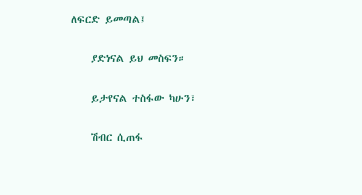ለፍርድ ይመጣል፤

    ያድነናል ይህ መስፍን።

    ይታየናል ተስፋው ካሁን፣

    ሽብር ሲጠፋ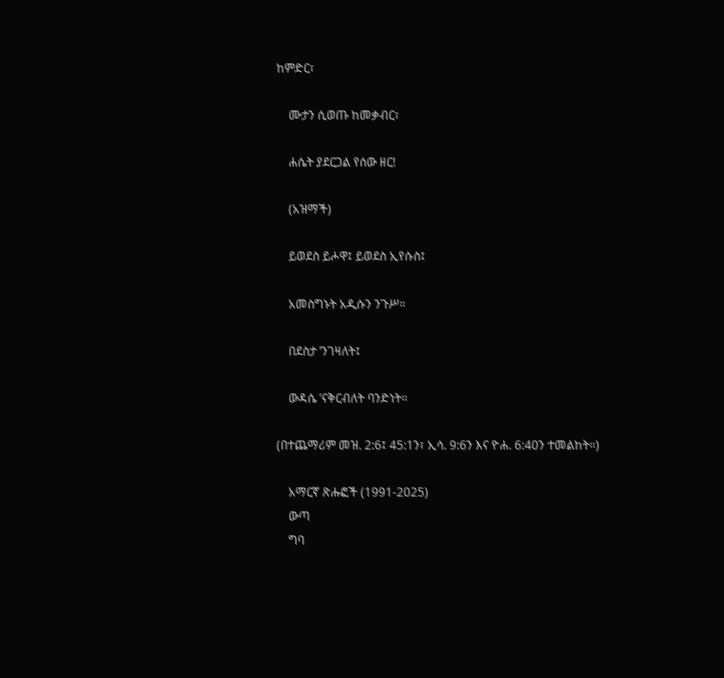ከምድር፣

    ሙታን ሲወጡ ከመቃብር፣

    ሐሴት ያደርጋል የሰው ዘር!

    (አዝማች)

    ይወደስ ይሖዋ፤ ይወደስ ኢየሱስ፤

    አመስግኑት አዲሱን ንጉሥ።

    በደስታ ’ንገዛለት፤

    ውዳሴ ’ናቅርብለት ባንድነት።

(በተጨማሪም መዝ. 2:6፤ 45:1ን፣ ኢሳ. 9:6ን እና ዮሐ. 6:40ን ተመልከት።)

    አማርኛ ጽሑፎች (1991-2025)
    ውጣ
    ግባ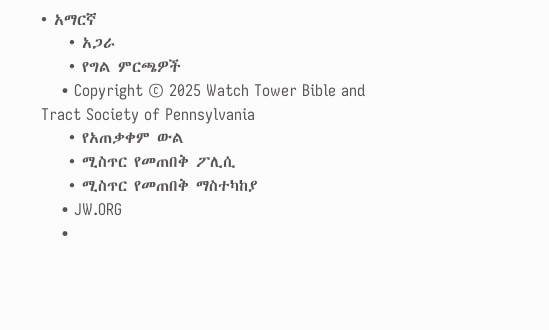• አማርኛ
    • አጋራ
    • የግል ምርጫዎች
    • Copyright © 2025 Watch Tower Bible and Tract Society of Pennsylvania
    • የአጠቃቀም ውል
    • ሚስጥር የመጠበቅ ፖሊሲ
    • ሚስጥር የመጠበቅ ማስተካከያ
    • JW.ORG
    •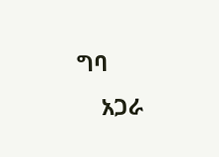ግባ
    አጋራ